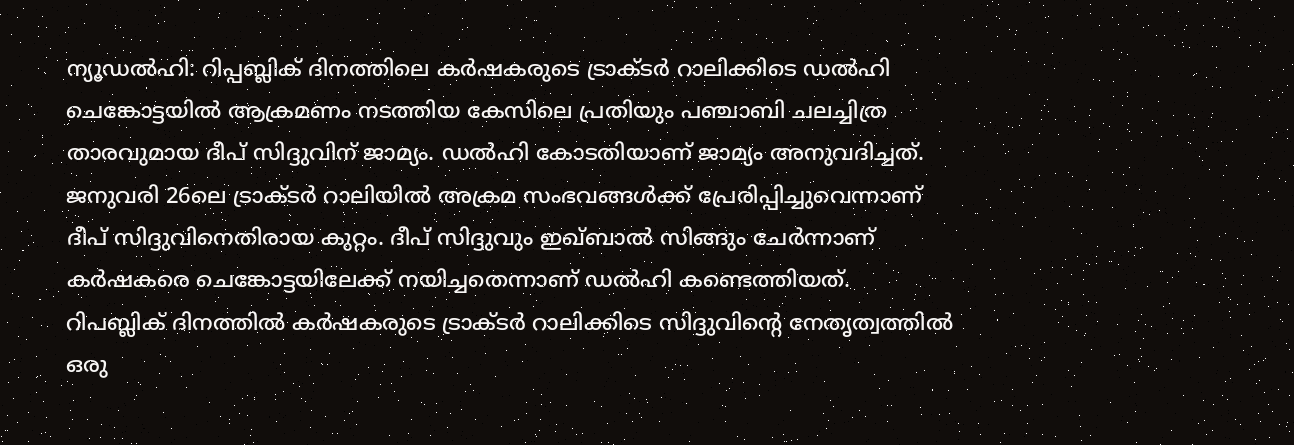ന്യൂഡൽഹി: റിപ്പബ്ലിക് ദിനത്തിലെ കർഷകരുടെ ട്രാക്ടർ റാലിക്കിടെ ഡൽഹി ചെങ്കോട്ടയിൽ ആക്രമണം നടത്തിയ കേസിലെ പ്രതിയും പഞ്ചാബി ചലച്ചിത്ര താരവുമായ ദീപ് സിദ്ദുവിന് ജാമ്യം. ഡൽഹി കോടതിയാണ് ജാമ്യം അനുവദിച്ചത്.
ജനുവരി 26ലെ ട്രാക്ടർ റാലിയിൽ അക്രമ സംഭവങ്ങൾക്ക് പ്രേരിപ്പിച്ചുവെന്നാണ് ദീപ് സിദ്ദുവിനെതിരായ കുറ്റം. ദീപ് സിദ്ദുവും ഇഖ്ബാൽ സിങ്ങും ചേർന്നാണ് കർഷകരെ ചെങ്കോട്ടയിലേക്ക് നയിച്ചതെന്നാണ് ഡൽഹി കണ്ടെത്തിയത്.
റിപബ്ലിക് ദിനത്തിൽ കർഷകരുടെ ട്രാക്ടർ റാലിക്കിടെ സിദ്ദുവിന്റെ നേതൃത്വത്തിൽ ഒരു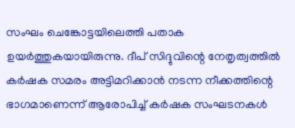സംഘം ചെങ്കോട്ടയിലെത്തി പതാക ഉയർത്തുകയായിരുന്നു. ദീപ് സിദ്ദുവിന്റെ നേതൃത്വത്തിൽ കർഷക സമരം അട്ടിമറിക്കാൻ നടന്ന നീക്കത്തിന്റെ ഭാഗമാണെന്ന് ആരോപിച്ച് കർഷക സംഘടനകൾ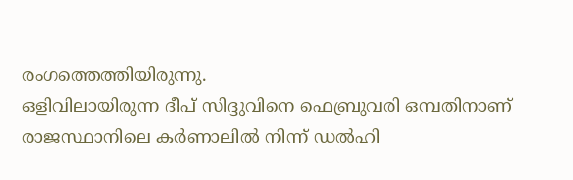രംഗത്തെത്തിയിരുന്നു.
ഒളിവിലായിരുന്ന ദീപ് സിദ്ദുവിനെ ഫെബ്രുവരി ഒമ്പതിനാണ് രാജസ്ഥാനിലെ കർണാലിൽ നിന്ന് ഡൽഹി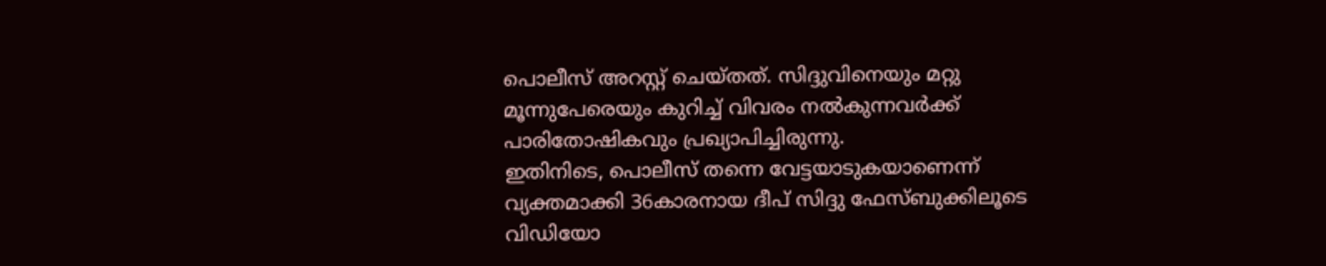പൊലീസ് അറസ്റ്റ് ചെയ്തത്. സിദ്ദുവിനെയും മറ്റു മൂന്നുപേരെയും കുറിച്ച് വിവരം നൽകുന്നവർക്ക് പാരിതോഷികവും പ്രഖ്യാപിച്ചിരുന്നു.
ഇതിനിടെ, പൊലീസ് തന്നെ വേട്ടയാടുകയാണെന്ന് വ്യക്തമാക്കി 36കാരനായ ദീപ് സിദ്ദു ഫേസ്ബുക്കിലൂടെ വിഡിയോ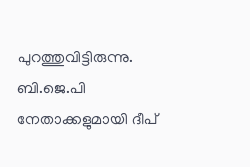പുറത്തുവിട്ടിരുന്നു. ബി.ജെ.പി നേതാക്കളുമായി ദീപ്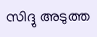സിദ്ദു അടുത്ത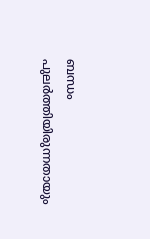ബന്ധം പുലർത്തിയിരുന്നതായും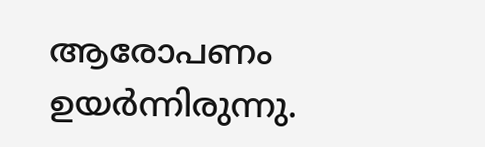ആരോപണം ഉയർന്നിരുന്നു.